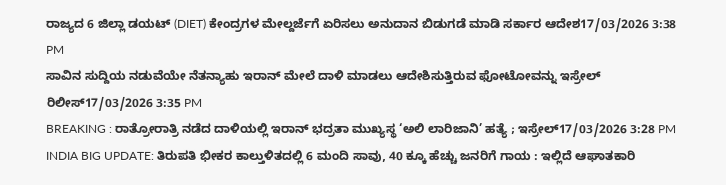ರಾಜ್ಯದ 6 ಜಿಲ್ಲಾ ಡಯಟ್ (DIET) ಕೇಂದ್ರಗಳ ಮೇಲ್ದರ್ಜೆಗೆ ಏರಿಸಲು ಅನುದಾನ ಬಿಡುಗಡೆ ಮಾಡಿ ಸರ್ಕಾರ ಆದೇಶ17/03/2026 3:38 PM
ಸಾವಿನ ಸುದ್ದಿಯ ನಡುವೆಯೇ ನೆತನ್ಯಾಹು ಇರಾನ್ ಮೇಲೆ ದಾಳಿ ಮಾಡಲು ಆದೇಶಿಸುತ್ತಿರುವ ಫೋಟೋವನ್ನು ಇಸ್ರೇಲ್ ರಿಲೀಸ್17/03/2026 3:35 PM
BREAKING : ರಾತ್ರೋರಾತ್ರಿ ನಡೆದ ದಾಳಿಯಲ್ಲಿ ಇರಾನ್ ಭದ್ರತಾ ಮುಖ್ಯಸ್ಥ ‘ಅಲಿ ಲಾರಿಜಾನಿ’ ಹತ್ಯೆ ; ಇಸ್ರೇಲ್17/03/2026 3:28 PM
INDIA BIG UPDATE: ತಿರುಪತಿ ಭೀಕರ ಕಾಲ್ತುಳಿತದಲ್ಲಿ 6 ಮಂದಿ ಸಾವು, 40 ಕ್ಕೂ ಹೆಚ್ಚು ಜನರಿಗೆ ಗಾಯ : ಇಲ್ಲಿದೆ ಆಘಾತಕಾರಿ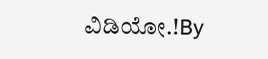ವಿಡಿಯೋ.!By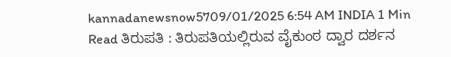kannadanewsnow5709/01/2025 6:54 AM INDIA 1 Min Read ತಿರುಪತಿ : ತಿರುಪತಿಯಲ್ಲಿರುವ ವೈಕುಂಠ ದ್ವಾರ ದರ್ಶನ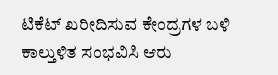ಟಿಕೆಟ್ ಖರೀದಿಸುವ ಕೇಂದ್ರಗಳ ಬಳಿ ಕಾಲ್ತುಳಿತ ಸಂಭವಿಸಿ ಆರು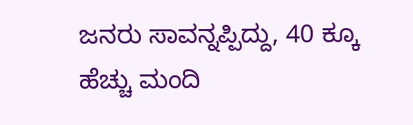ಜನರು ಸಾವನ್ನಪ್ಪಿದ್ದು, 40 ಕ್ಕೂ ಹೆಚ್ಚು ಮಂದಿ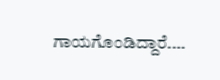ಗಾಯಗೊಂಡಿದ್ದಾರೆ.…